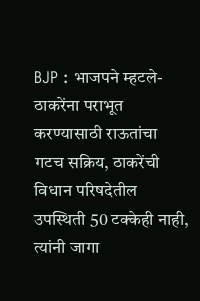BJP : भाजपने म्हटले- ठाकरेंना पराभूत करण्यासाठी राऊतांचा गटच सक्रिय, ठाकरेंची विधान परिषदेतील उपस्थिती 50 टक्केही नाही, त्यांनी जागा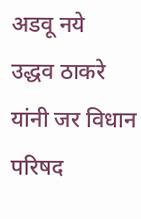अडवू नये
उद्धव ठाकरे यांनी जर विधान परिषद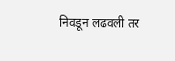निवडून लढवली तर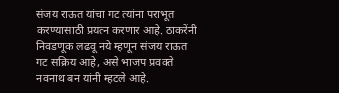संजय राऊत यांचा गट त्यांना पराभूत करण्यासाठी प्रयत्न करणार आहे. ठाकरेंनी निवडणूक लढवू नये म्हणून संजय राऊत गट सक्रिय आहे, असे भाजप प्रवक्ते नवनाथ बन यांनी म्हटले आहे.